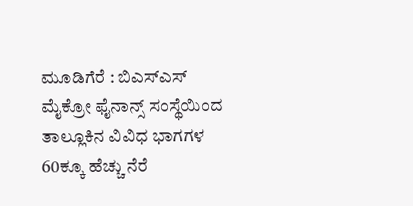ಮೂಡಿಗೆರೆ : ಬಿಎಸ್ಎಸ್ ಮೈಕ್ರೋ ಫೈನಾನ್ಸ್ ಸಂಸ್ಥೆಯಿಂದ ತಾಲ್ಲೂಕಿನ ವಿವಿಧ ಭಾಗಗಳ 60ಕ್ಕೂ ಹೆಚ್ಚು ನೆರೆ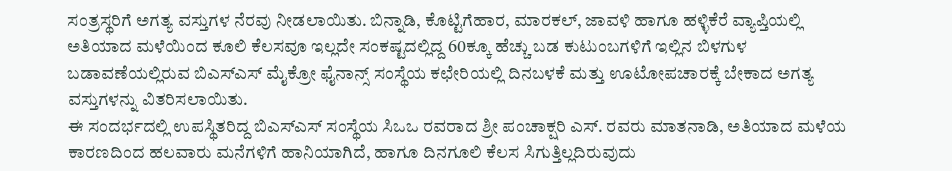ಸಂತ್ರಸ್ಥರಿಗೆ ಅಗತ್ಯ ವಸ್ತುಗಳ ನೆರವು ನೀಡಲಾಯಿತು. ಬಿನ್ನಾಡಿ, ಕೊಟ್ಟಿಗೆಹಾರ, ಮಾರಕಲ್, ಜಾವಳಿ ಹಾಗೂ ಹಳ್ಳಿಕೆರೆ ವ್ಯಾಪ್ತಿಯಲ್ಲಿ ಅತಿಯಾದ ಮಳೆಯಿಂದ ಕೂಲಿ ಕೆಲಸವೂ ಇಲ್ಲದೇ ಸಂಕಷ್ಟದಲ್ಲಿದ್ದ 60ಕ್ಕೂ ಹೆಚ್ಚು ಬಡ ಕುಟುಂಬಗಳಿಗೆ ಇಲ್ಲಿನ ಬಿಳಗುಳ ಬಡಾವಣೆಯಲ್ಲಿರುವ ಬಿಎಸ್ಎಸ್ ಮೈಕ್ರೋ ಫೈನಾನ್ಸ್ ಸಂಸ್ಥೆಯ ಕಛೇರಿಯಲ್ಲಿ ದಿನಬಳಕೆ ಮತ್ತು ಊಟೋಪಚಾರಕ್ಕೆ ಬೇಕಾದ ಅಗತ್ಯ ವಸ್ತುಗಳನ್ನು ವಿತರಿಸಲಾಯಿತು.
ಈ ಸಂದರ್ಭದಲ್ಲಿ ಉಪಸ್ಥಿತರಿದ್ದ ಬಿಎಸ್ಎಸ್ ಸಂಸ್ಥೆಯ ಸಿಒಒ ರವರಾದ ಶ್ರೀ ಪಂಚಾಕ್ಷರಿ ಎಸ್. ರವರು ಮಾತನಾಡಿ, ಅತಿಯಾದ ಮಳೆಯ ಕಾರಣದಿಂದ ಹಲವಾರು ಮನೆಗಳಿಗೆ ಹಾನಿಯಾಗಿದೆ, ಹಾಗೂ ದಿನಗೂಲಿ ಕೆಲಸ ಸಿಗುತ್ತಿಲ್ಲದಿರುವುದು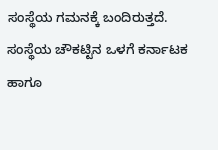ಸಂಸ್ಥೆಯ ಗಮನಕ್ಕೆ ಬಂದಿರುತ್ತದೆ. ಸಂಸ್ಥೆಯ ಚೌಕಟ್ಟಿನ ಒಳಗೆ ಕರ್ನಾಟಕ ಹಾಗೂ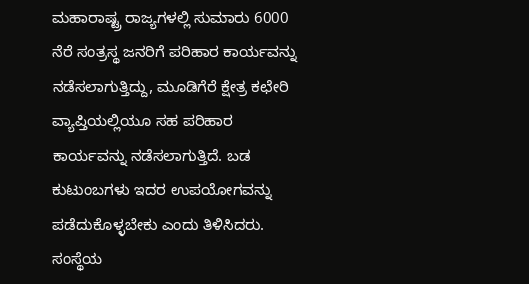ಮಹಾರಾಷ್ಟ್ರ ರಾಜ್ಯಗಳಲ್ಲಿ ಸುಮಾರು 6000 ನೆರೆ ಸಂತ್ರಸ್ಥ ಜನರಿಗೆ ಪರಿಹಾರ ಕಾರ್ಯವನ್ನು ನಡೆಸಲಾಗುತ್ತಿದ್ದು, ಮೂಡಿಗೆರೆ ಕ್ಷೇತ್ರ ಕಛೇರಿ ವ್ಯಾಪ್ತಿಯಲ್ಲಿಯೂ ಸಹ ಪರಿಹಾರ ಕಾರ್ಯವನ್ನು ನಡೆಸಲಾಗುತ್ತಿದೆ. ಬಡ ಕುಟುಂಬಗಳು ಇದರ ಉಪಯೋಗವನ್ನು ಪಡೆದುಕೊಳ್ಳಬೇಕು ಎಂದು ತಿಳಿಸಿದರು.
ಸಂಸ್ಥೆಯ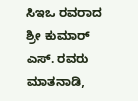ಸಿಇಒ ರವರಾದ ಶ್ರೀ ಕುಮಾರ್ ಎಸ್. ರವರು ಮಾತನಾಡಿ,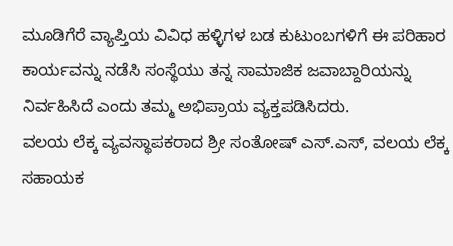ಮೂಡಿಗೆರೆ ವ್ಯಾಪ್ತಿಯ ವಿವಿಧ ಹಳ್ಳಿಗಳ ಬಡ ಕುಟುಂಬಗಳಿಗೆ ಈ ಪರಿಹಾರ ಕಾರ್ಯವನ್ನು ನಡೆಸಿ ಸಂಸ್ಥೆಯು ತನ್ನ ಸಾಮಾಜಿಕ ಜವಾಬ್ದಾರಿಯನ್ನು ನಿರ್ವಹಿಸಿದೆ ಎಂದು ತಮ್ಮ ಅಭಿಪ್ರಾಯ ವ್ಯಕ್ತಪಡಿಸಿದರು.
ವಲಯ ಲೆಕ್ಕ ವ್ಯವಸ್ಥಾಪಕರಾದ ಶ್ರೀ ಸಂತೋಷ್ ಎಸ್.ಎಸ್, ವಲಯ ಲೆಕ್ಕ ಸಹಾಯಕ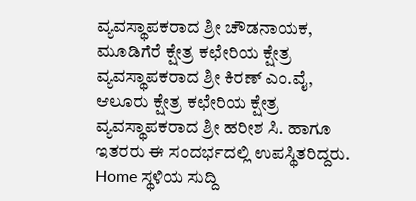ವ್ಯವಸ್ಥಾಪಕರಾದ ಶ್ರೀ ಚೌಡನಾಯಕ, ಮೂಡಿಗೆರೆ ಕ್ಷೇತ್ರ ಕಛೇರಿಯ ಕ್ಷೇತ್ರ ವ್ಯವಸ್ಥಾಪಕರಾದ ಶ್ರೀ ಕಿರಣ್ ಎಂ.ವೈ, ಆಲೂರು ಕ್ಷೇತ್ರ ಕಛೇರಿಯ ಕ್ಷೇತ್ರ ವ್ಯವಸ್ಥಾಪಕರಾದ ಶ್ರೀ ಹರೀಶ ಸಿ. ಹಾಗೂ ಇತರರು ಈ ಸಂದರ್ಭದಲ್ಲಿ ಉಪಸ್ಥಿತರಿದ್ದರು.
Home ಸ್ಥಳಿಯ ಸುದ್ದಿ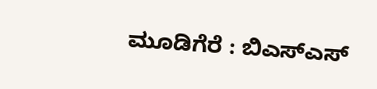ಮೂಡಿಗೆರೆ : ಬಿಎಸ್ಎಸ್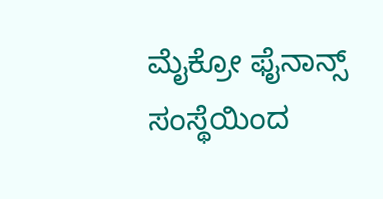ಮೈಕ್ರೋ ಫೈನಾನ್ಸ್ ಸಂಸ್ಥೆಯಿಂದ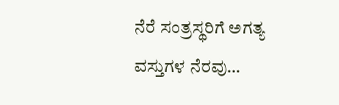ನೆರೆ ಸಂತ್ರಸ್ಥರಿಗೆ ಅಗತ್ಯ ವಸ್ತುಗಳ ನೆರವು…